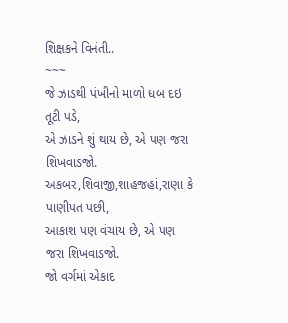શિક્ષકને વિનંતી..
~~~
જે ઝાડથી પંખીનો માળો ધબ દઇ તૂટી પડે,
એ ઝાડને શું થાય છે, એ પણ જરા શિખવાડજો.
અકબર,શિવાજી,શાહજહાં,રાણા કે પાણીપત પછી,
આકાશ પણ વંચાય છે, એ પણ જરા શિખવાડજો.
જો વર્ગમાં એકાદ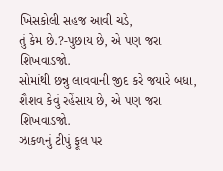ખિસકોલી સહજ આવી ચડે,
તું કેમ છે.?-પુછાય છે, એ પણ જરા શિખવાડજો.
સોમાંથી છન્નુ લાવવાની જીદ કરે જયારે બધા,
શૈશવ કેવું રહેંસાય છે, એ પણ જરા શિખવાડજો.
ઝાકળનું ટીપું ફૂલ પર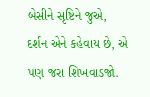બેસીને સૃષ્ટિને જુએ,
દર્શન એને કહેવાય છે, એ પણ જરા શિખવાડજો.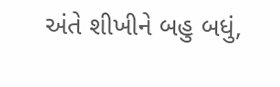અંતે શીખીને બહુ બધું,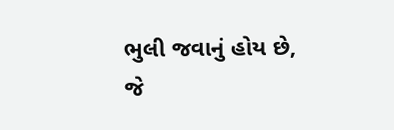ભુલી જવાનું હોય છે,
જે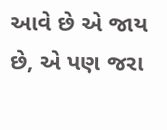આવે છે એ જાય છે, એ પણ જરા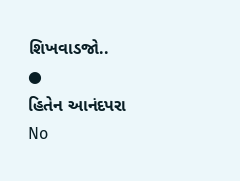શિખવાડજો..
●
હિતેન આનંદપરા
No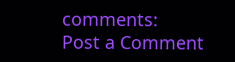comments:
Post a Comment